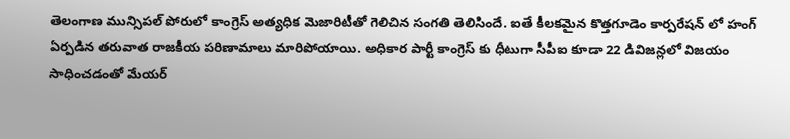తెలంగాణ మున్సిపల్ పోరులో కాంగ్రెస్ అత్యధిక మెజారిటీతో గెలిచిన సంగతి తెలిసిందే. ఐతే కీలకమైన కొత్తగూడెం కార్పరేషన్ లో హంగ్ ఏర్పడిన తరువాత రాజకీయ పరిణామాలు మారిపోయాయి. అధికార పార్టీ కాంగ్రెస్ కు ధీటుగా సీపీఐ కూడా 22 డివిజన్లలో విజయం సాధించడంతో మేయర్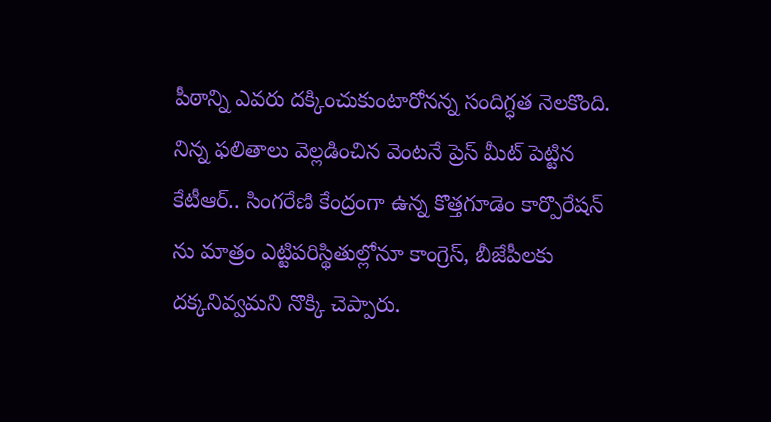పీఠాన్ని ఎవరు దక్కించుకుంటారోనన్న సందిగ్ధత నెలకొంది.
నిన్న ఫలితాలు వెల్లడించిన వెంటనే ప్రెస్ మీట్ పెట్టిన కేటీఆర్.. సింగరేణి కేంద్రంగా ఉన్న కొత్తగూడెం కార్పొరేషన్ ను మాత్రం ఎట్టిపరిస్థితుల్లోనూ కాంగ్రెస్, బీజేపీలకు దక్కనివ్వమని నొక్కి చెప్పారు.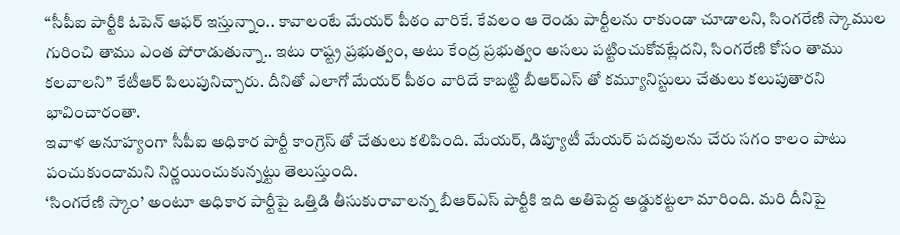“సీపీఐ పార్టీకి ఓపెన్ ఆఫర్ ఇస్తున్నాం.. కావాలంటే మేయర్ పీఠం వారికే. కేవలం ఆ రెండు పార్టీలను రాకుండా చూడాలని, సింగరేణి స్కాముల గురించి తాము ఎంత పోరాడుతున్నా.. ఇటు రాష్ట్ర ప్రభుత్వం, అటు కేంద్ర ప్రభుత్వం అసలు పట్టించుకోవట్లేదని, సింగరేణి కోసం తాము కలవాలని” కేటీఆర్ పిలుపునిచ్చారు. దీనితో ఎలాగో మేయర్ పీఠం వారిదే కాబట్టి బీఆర్ఎస్ తో కమ్యూనిస్టులు చేతులు కలుపుతారని భావించారంతా.
ఇవాళ అనూహ్యంగా సీపీఐ అధికార పార్టీ కాంగ్రెస్ తో చేతులు కలిపింది. మేయర్, డిప్యూటీ మేయర్ పదవులను చేరు సగం కాలం పాటు పంచుకుందామని నిర్ణయించుకున్నట్టు తెలుస్తుంది.
‘సింగరేణి స్కాం’ అంటూ అధికార పార్టీపై ఒత్తిడి తీసుకురావాలన్న బీఆర్ఎస్ పార్టీకి ఇది అతిపెద్ద అడ్డుకట్టలా మారింది. మరి దీనిపై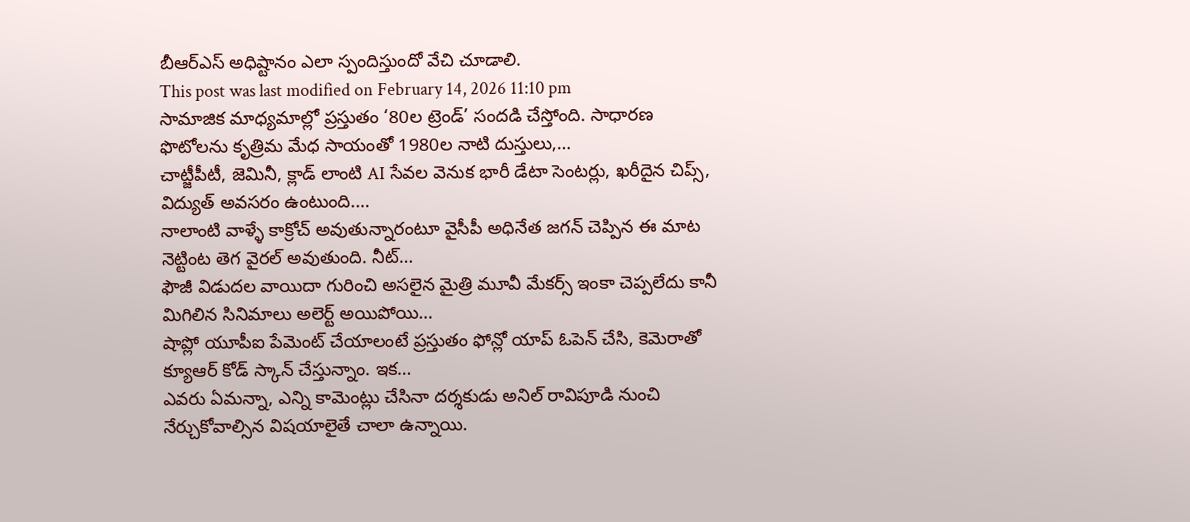బీఆర్ఎస్ అధిష్టానం ఎలా స్పందిస్తుందో వేచి చూడాలి.
This post was last modified on February 14, 2026 11:10 pm
సామాజిక మాధ్యమాల్లో ప్రస్తుతం ‘80ల ట్రెండ్’ సందడి చేస్తోంది. సాధారణ ఫొటోలను కృత్రిమ మేధ సాయంతో 1980ల నాటి దుస్తులు,…
చాట్జీపీటీ, జెమినీ, క్లాడ్ లాంటి AI సేవల వెనుక భారీ డేటా సెంటర్లు, ఖరీదైన చిప్స్, విద్యుత్ అవసరం ఉంటుంది.…
నాలాంటి వాళ్ళే కాక్రోచ్ అవుతున్నారంటూ వైసీపీ అధినేత జగన్ చెప్పిన ఈ మాట నెట్టింట తెగ వైరల్ అవుతుంది. నీట్…
ఫౌజీ విడుదల వాయిదా గురించి అసలైన మైత్రి మూవీ మేకర్స్ ఇంకా చెప్పలేదు కానీ మిగిలిన సినిమాలు అలెర్ట్ అయిపోయి…
షాప్లో యూపీఐ పేమెంట్ చేయాలంటే ప్రస్తుతం ఫోన్లో యాప్ ఓపెన్ చేసి, కెమెరాతో క్యూఆర్ కోడ్ స్కాన్ చేస్తున్నాం. ఇక…
ఎవరు ఏమన్నా, ఎన్ని కామెంట్లు చేసినా దర్శకుడు అనిల్ రావిపూడి నుంచి నేర్చుకోవాల్సిన విషయాలైతే చాలా ఉన్నాయి.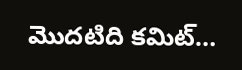మొదటిది కమిట్…